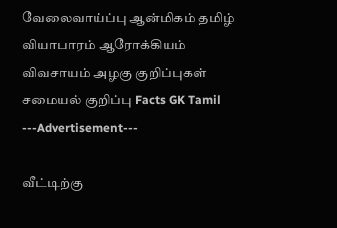வேலைவாய்ப்பு ஆன்மிகம் தமிழ் வியாபாரம் ஆரோக்கியம் விவசாயம் அழகு குறிப்புகள் சமையல் குறிப்பு Facts GK Tamil
---Advertisement---

வீட்டிற்கு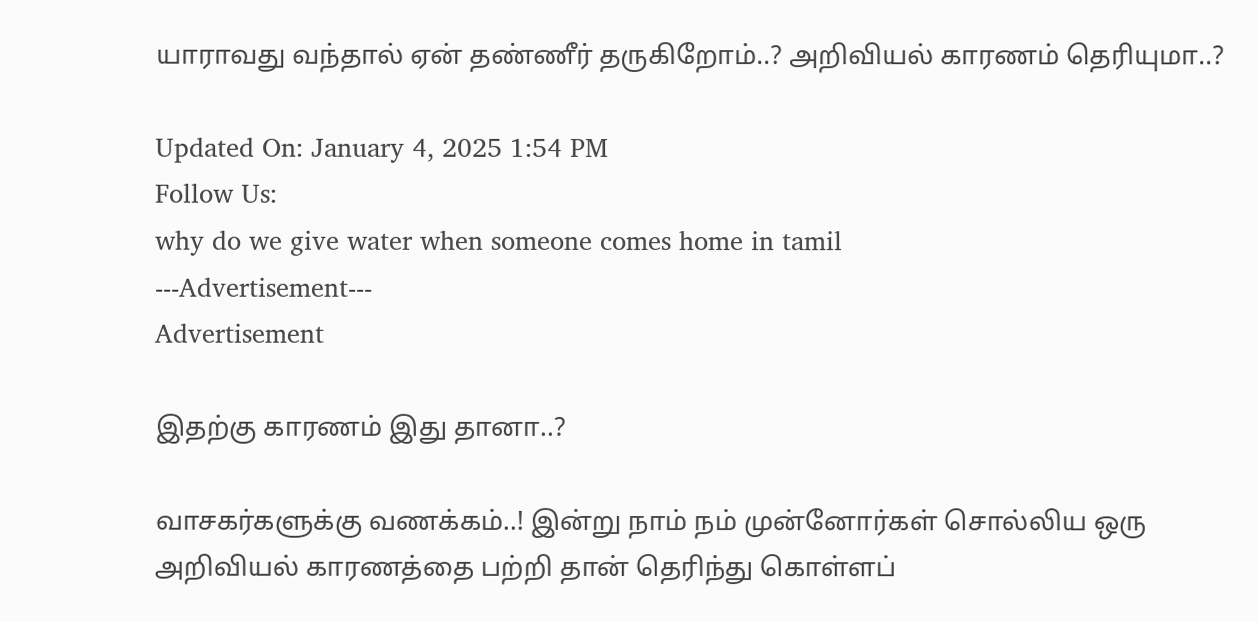யாராவது வந்தால் ஏன் தண்ணீர் தருகிறோம்..? அறிவியல் காரணம் தெரியுமா..?

Updated On: January 4, 2025 1:54 PM
Follow Us:
why do we give water when someone comes home in tamil
---Advertisement---
Advertisement

இதற்கு காரணம் இது தானா..?

வாசகர்களுக்கு வணக்கம்..! இன்று நாம் நம் முன்னோர்கள் சொல்லிய ஒரு அறிவியல் காரணத்தை பற்றி தான் தெரிந்து கொள்ளப்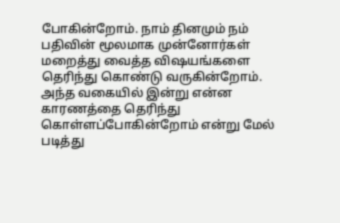போகின்றோம். நாம் தினமும் நம் பதிவின் மூலமாக முன்னோர்கள் மறைத்து வைத்த விஷயங்களை தெரிந்து கொண்டு வருகின்றோம். அந்த வகையில் இன்று என்ன காரணத்தை தெரிந்து கொள்ளப்போகின்றோம் என்று மேல் படித்து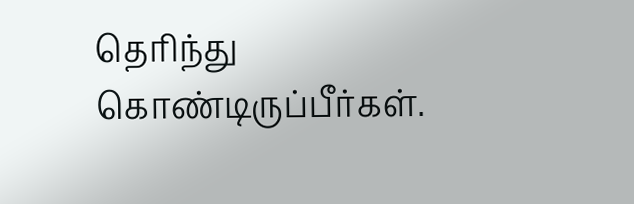தெரிந்து கொண்டிருப்பீர்கள்.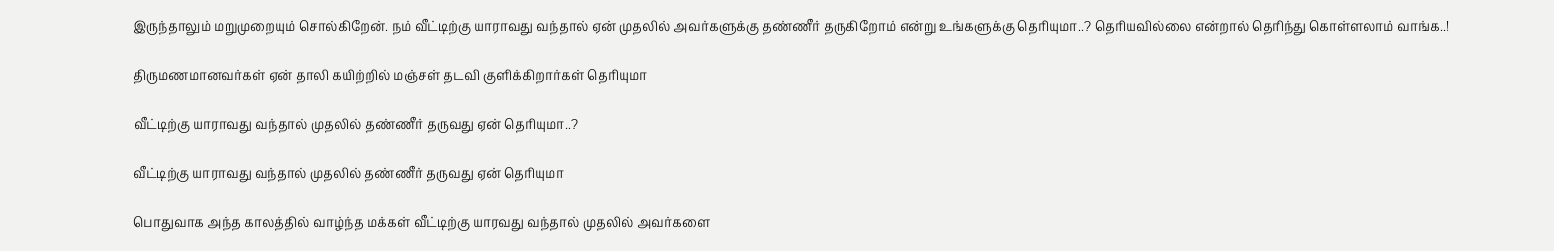இருந்தாலும் மறுமுறையும் சொல்கிறேன். நம் வீட்டிற்கு யாராவது வந்தால் ஏன் முதலில் அவர்களுக்கு தண்ணீர் தருகிறோம் என்று உங்களுக்கு தெரியுமா..? தெரியவில்லை என்றால் தெரிந்து கொள்ளலாம் வாங்க..!

திருமணமானவர்கள் ஏன் தாலி கயிற்றில் மஞ்சள் தடவி குளிக்கிறார்கள் தெரியுமா

வீட்டிற்கு யாராவது வந்தால் முதலில் தண்ணீர் தருவது ஏன் தெரியுமா..?

வீட்டிற்கு யாராவது வந்தால் முதலில் தண்ணீர் தருவது ஏன் தெரியுமா

பொதுவாக அந்த காலத்தில் வாழ்ந்த மக்கள் வீட்டிற்கு யாரவது வந்தால் முதலில் அவர்களை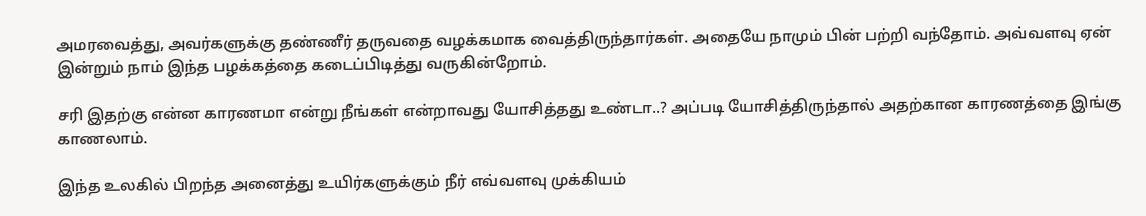அமரவைத்து, அவர்களுக்கு தண்ணீர் தருவதை வழக்கமாக வைத்திருந்தார்கள். அதையே நாமும் பின் பற்றி வந்தோம். அவ்வளவு ஏன் இன்றும் நாம் இந்த பழக்கத்தை கடைப்பிடித்து வருகின்றோம்.

சரி இதற்கு என்ன காரணமா என்று நீங்கள் என்றாவது யோசித்தது உண்டா..? அப்படி யோசித்திருந்தால் அதற்கான காரணத்தை இங்கு காணலாம்.

இந்த உலகில் பிறந்த அனைத்து உயிர்களுக்கும் நீர் எவ்வளவு முக்கியம்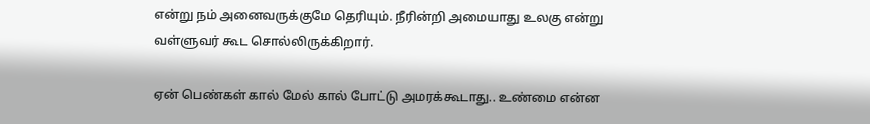என்று நம் அனைவருக்குமே தெரியும். நீரின்றி அமையாது உலகு என்று வள்ளுவர் கூட சொல்லிருக்கிறார்.

ஏன் பெண்கள் கால் மேல் கால் போட்டு அமரக்கூடாது.. உண்மை என்ன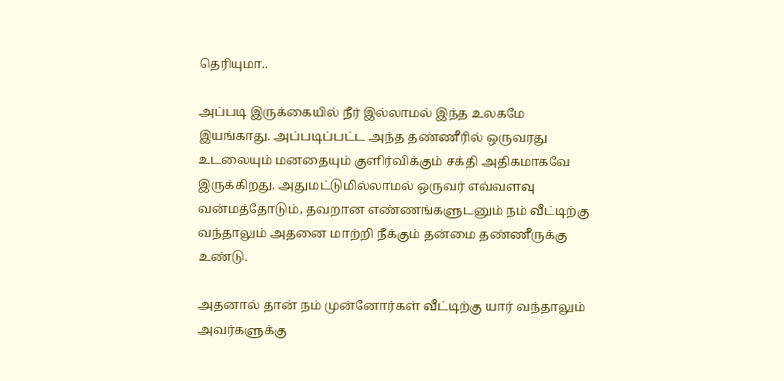தெரியுமா..

அப்படி இருக்கையில் நீர் இல்லாமல் இந்த உலகமே இயங்காது. அப்படிப்பட்ட அந்த தண்ணீரில் ஒருவரது உடலையும் மனதையும் குளிர்விக்கும் சக்தி அதிகமாகவே இருக்கிறது. அதுமட்டுமில்லாமல் ஒருவர் எவ்வளவு வன்மத்தோடும், தவறான எண்ணங்களுடனும் நம் வீட்டிற்கு வந்தாலும் அதனை மாற்றி நீக்கும் தன்மை தண்ணீருக்கு உண்டு.

அதனால் தான் நம் முன்னோர்கள் வீட்டிற்கு யார் வந்தாலும் அவர்களுக்கு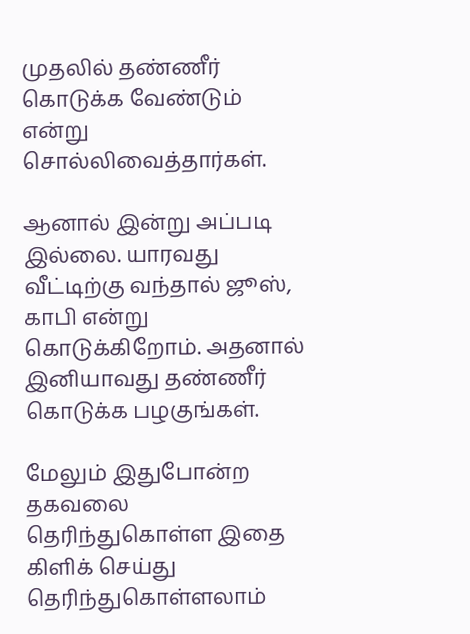முதலில் தண்ணீர் கொடுக்க வேண்டும் என்று சொல்லிவைத்தார்கள்.

ஆனால் இன்று அப்படி இல்லை. யாரவது வீட்டிற்கு வந்தால் ஜூஸ், காபி என்று கொடுக்கிறோம். அதனால் இனியாவது தண்ணீர் கொடுக்க பழகுங்கள்.

மேலும் இதுபோன்ற தகவலை தெரிந்துகொள்ள இதை கிளிக் செய்து தெரிந்துகொள்ளலாம்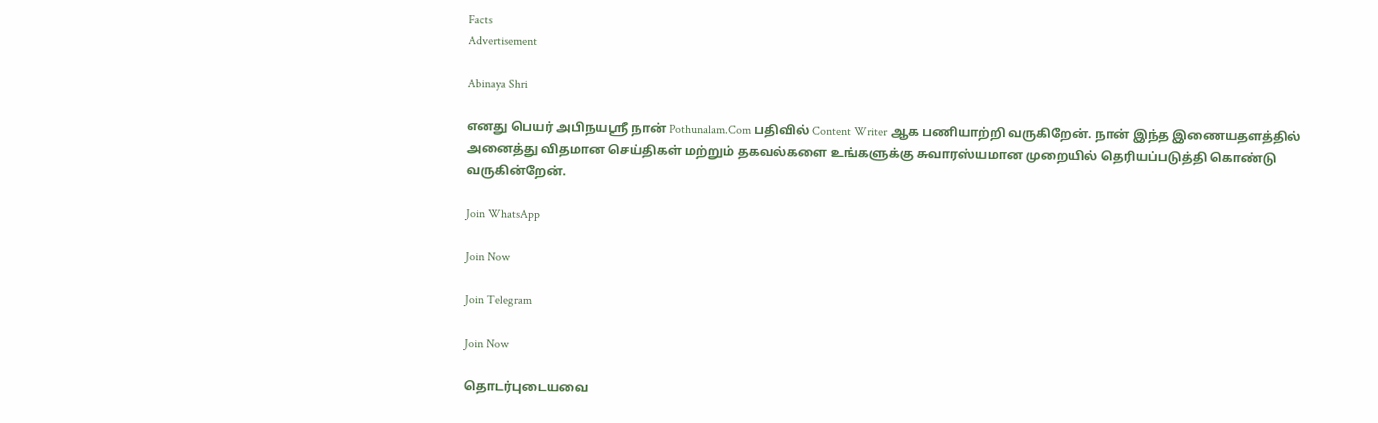Facts
Advertisement

Abinaya Shri

எனது பெயர் அபிநயஸ்ரீ நான் Pothunalam.Com பதிவில் Content Writer ஆக பணியாற்றி வருகிறேன். நான் இந்த இணையதளத்தில் அனைத்து விதமான செய்திகள் மற்றும் தகவல்களை உங்களுக்கு சுவாரஸ்யமான முறையில் தெரியப்படுத்தி கொண்டு வருகின்றேன்.

Join WhatsApp

Join Now

Join Telegram

Join Now

தொடர்புடையவை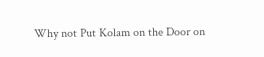Why not Put Kolam on the Door on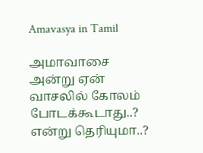Amavasya in Tamil

அமாவாசை அன்று ஏன் வாசலில் கோலம் போடக்கூடாது..? என்று தெரியுமா..?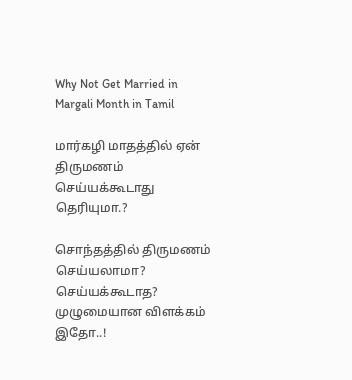Why Not Get Married in Margali Month in Tamil

மார்கழி மாதத்தில் ஏன் திருமணம் செய்யக்கூடாது தெரியுமா.?

சொந்தத்தில் திருமணம் செய்யலாமா? செய்யக்கூடாத? முழுமையான விளக்கம் இதோ..!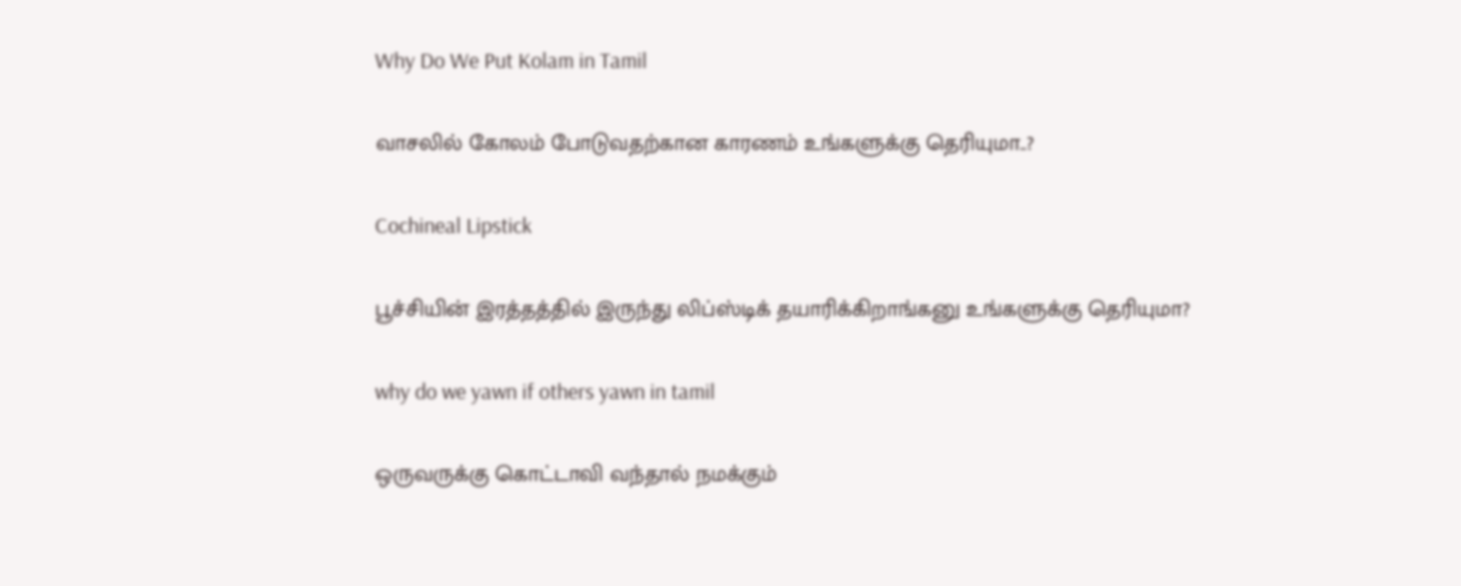Why Do We Put Kolam in Tamil

வாசலில் கோலம் போடுவதற்கான காரணம் உங்களுக்கு தெரியுமா..?

Cochineal Lipstick

பூச்சியின் இரத்தத்தில் இருந்து லிப்ஸ்டிக் தயாரிக்கிறாங்கனு உங்களுக்கு தெரியுமா?

why do we yawn if others yawn in tamil

ஒருவருக்கு கொட்டாவி வந்தால் நமக்கும்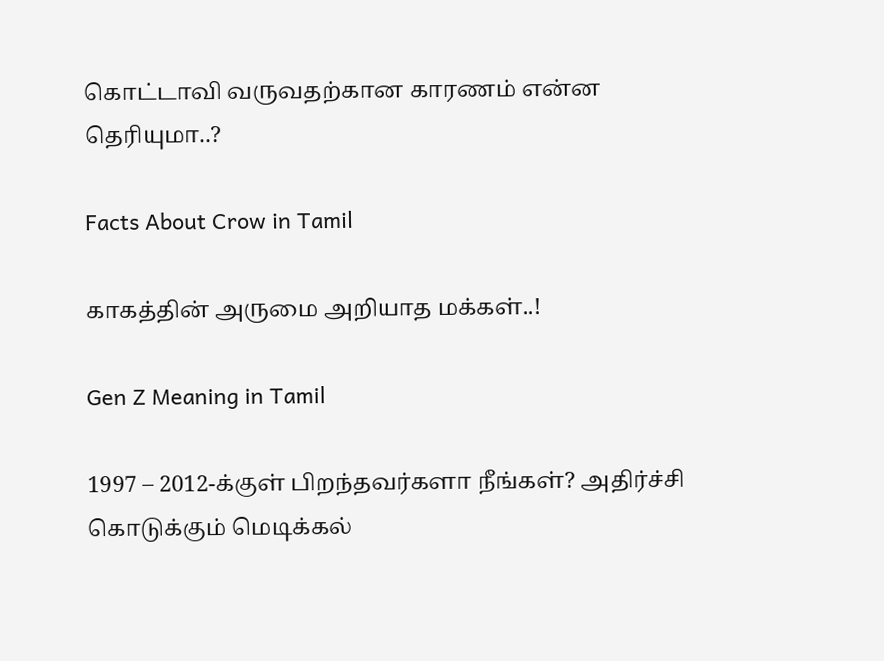கொட்டாவி வருவதற்கான காரணம் என்ன தெரியுமா..?

Facts About Crow in Tamil

காகத்தின் அருமை அறியாத மக்கள்..!

Gen Z Meaning in Tamil

1997 – 2012-க்குள் பிறந்தவர்களா நீங்கள்? அதிர்ச்சி கொடுக்கும் மெடிக்கல்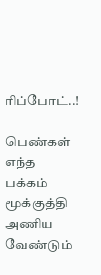ரிப்போட்..!

பெண்கள் எந்த பக்கம் மூக்குத்தி அணிய வேண்டும்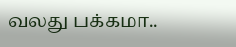வலது பக்கமா..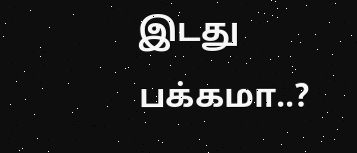இடது பக்கமா..?